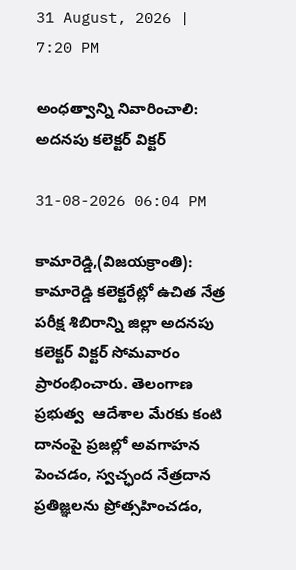31 August, 2026 | 7:20 PM

అంధత్వాన్ని నివారించాలి: అదనపు కలెక్టర్ విక్టర్

31-08-2026 06:04 PM

కామారెడ్డి,(విజయక్రాంతి): కామారెడ్డి కలెక్టరేట్లో ఉచిత నేత్ర పరీక్ష శిబిరాన్ని జిల్లా అదనపు కలెక్టర్ విక్టర్ సోమవారం ప్రారంభించారు. తెలంగాణ ప్రభుత్వ  ఆదేశాల మేరకు కంటి దానంపై ప్రజల్లో అవగాహన పెంచడం, స్వచ్ఛంద నేత్రదాన ప్రతిజ్ఞలను ప్రోత్సహించడం,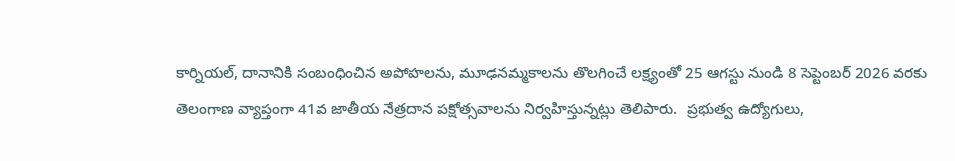కార్నియల్, దానానికి సంబంధించిన అపోహలను, మూఢనమ్మకాలను తొలగించే లక్ష్యంతో 25 ఆగస్టు నుండి 8 సెప్టెంబర్ 2026 వరకు తెలంగాణ వ్యాప్తంగా 41వ జాతీయ నేత్రదాన పక్షోత్సవాలను నిర్వహిస్తున్నట్లు తెలిపారు.  ప్రభుత్వ ఉద్యోగులు,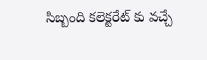సిబ్బంది కలెక్టరేట్ ‌కు వచ్చే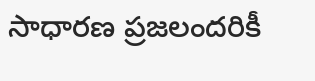సాధారణ ప్రజలందరికీ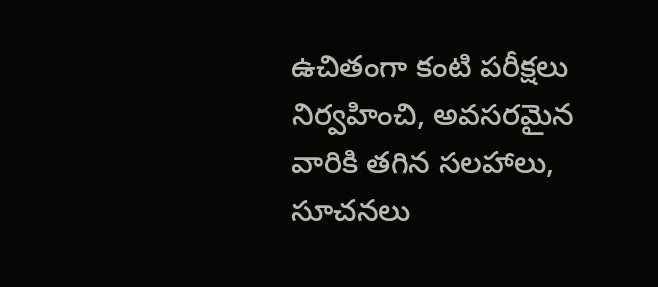ఉచితంగా కంటి పరీక్షలు నిర్వహించి, అవసరమైన వారికి తగిన సలహాలు, సూచనలు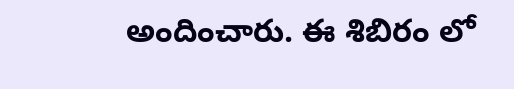అందించారు. ఈ శిబిరం లో ‌‌‌‌‌‌‌‌‌‌‌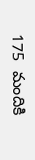175  మందికి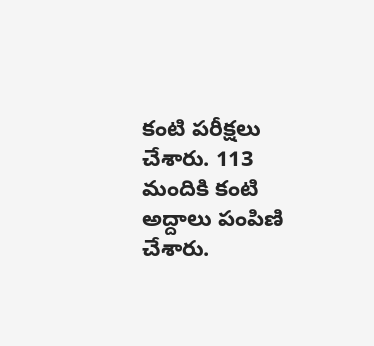కంటి పరీక్షలు చేశారు. 113  మందికి కంటి అద్దాలు పంపిణి చేశారు.